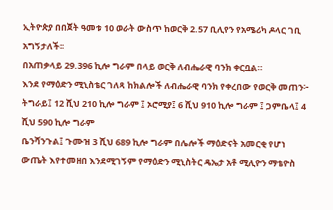ኢትዮጵያ በበጀት ዓመቱ 10 ወራት ውስጥ ከወርቅ 2.57 ቢሊየን የአሜሪካ ዶላር ገቢ አግኝታለች፡፡
በአጠቃላይ 29.396 ኪሎ ግራም በላይ ወርቅ ለብሔራዊ ባንክ ቀርቧል።
እንደ የማዕድን ሚኒስቴር ገለጻ ከክልሎች ለብሔራዊ ባንክ የቀረበው የወርቅ መጠን፦ ትግራይ፤ 12 ሺህ 210 ኪሎ ግራም ፤ ኦሮሚያ፤ 6 ሺህ 910 ኪሎ ግራም ፤ ጋምቤላ፤ 4 ሺህ 590 ኪሎ ግራም
ቤንሻንጉል፤ ጉሙዝ 3 ሺህ 689 ኪሎ ግራም በሌሎች ማዕድናት አመርቂ የሆነ ውጤት እየተመዘበ እንደሚገኝም የማዕድን ሚኒስትር ዴኤታ አቶ ሚሊዮን ማቴዮስ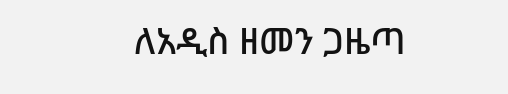ለአዲስ ዘመን ጋዜጣ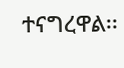ተናግረዋል፡፡